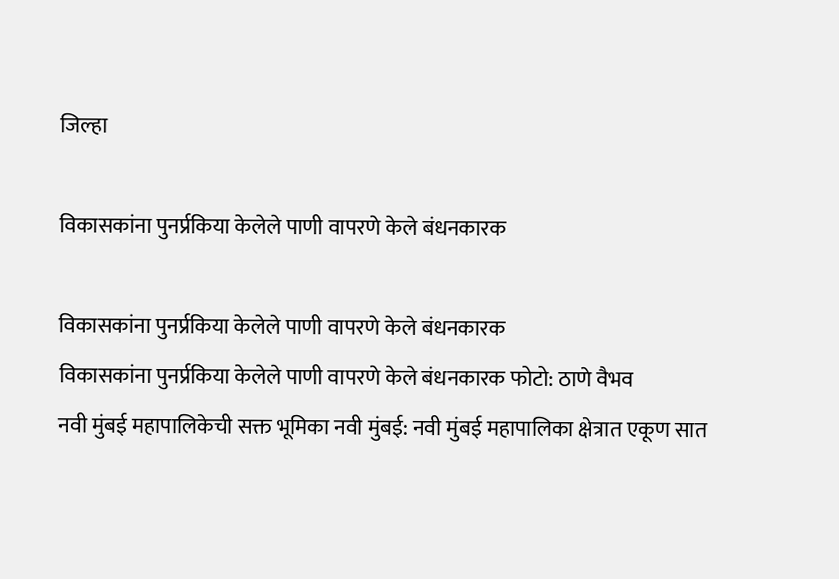जिल्हा

विकासकांना पुनर्प्रकिया केलेले पाणी वापरणे केले बंधनकारक

विकासकांना पुनर्प्रकिया केलेले पाणी वापरणे केले बंधनकारक
विकासकांना पुनर्प्रकिया केलेले पाणी वापरणे केले बंधनकारक फोटो: ठाणे वैभव
नवी मुंबई महापालिकेची सक्त भूमिका नवी मुंबई: नवी मुंबई महापालिका क्षेत्रात एकूण सात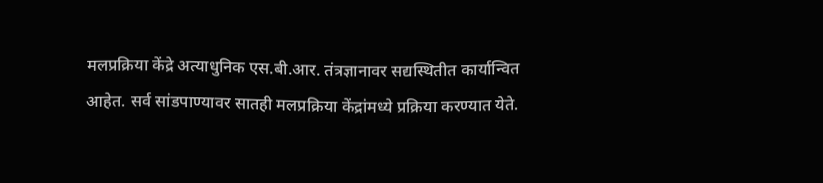मलप्रक्रिया केंद्रे अत्याधुनिक एस.बी.आर. तंत्रज्ञानावर सद्यस्थितीत कार्यान्वित आहेत. सर्व सांडपाण्यावर सातही मलप्रक्रिया केंद्रांमध्ये प्रक्रिया करण्यात येते.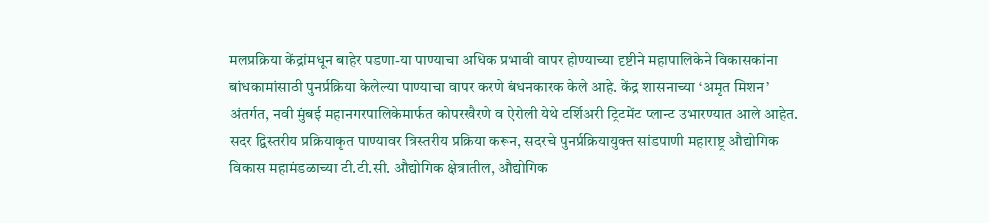मलप्रक्रिया केंद्रांमधून बाहेर पडणा-या पाण्याचा अधिक प्रभावी वापर होण्याच्या दृष्टीने महापालिकेने विकासकांना बांधकामांसाठी पुनर्प्रक्रिया केलेल्या पाण्याचा वापर करणे बंधनकारक केले आहे. केंद्र शासनाच्या ‘अमृत मिशन’ अंतर्गत, नवी मुंबई महानगरपालिकेमार्फत कोपरखैरणे व ऐरोली येथे टर्शिअरी ट्रिटमेंट प्लान्ट उभारण्यात आले आहेत. सदर द्विस्तरीय प्रक्रियाकृत पाण्यावर त्रिस्तरीय प्रक्रिया करून, सदरचे पुनर्प्रक्रियायुक्त सांडपाणी महाराष्ट्र औद्योगिक विकास महामंडळाच्या टी.टी.सी. औद्योगिक क्षेत्रातील, औद्योगिक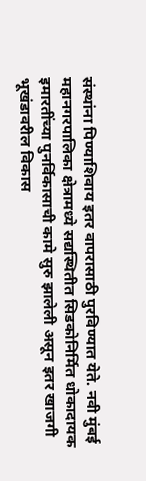संस्थांना पिण्याशिवाय इतर वापरासाठी पुरविण्यात येते. नवी मुंबई महानगरपालिका क्षेत्रामध्ये सद्यस्थितीत सिडकोनिर्मित धोकादायक इमारतींच्या पुनर्विकासाची कामे सुरु झालेली असून इतर खाजगी भूखंडावरील विकास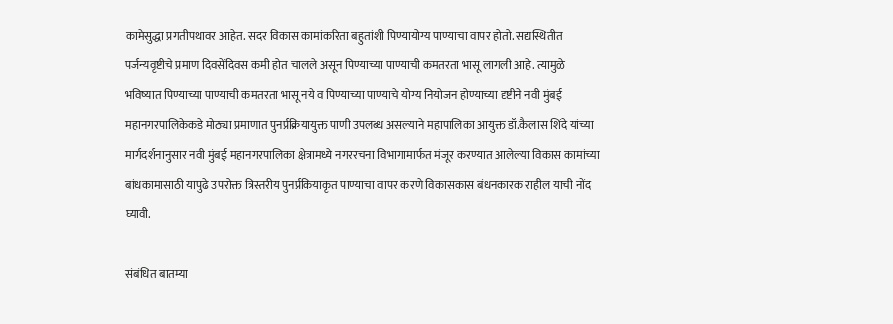कामेसुद्धा प्रगतीपथावर आहेत. सदर विकास कामांकरिता बहुतांशी पिण्यायोग्य पाण्याचा वापर होतो. सद्यस्थितीत पर्जन्यवृष्टीचे प्रमाण दिवसेंदिवस कमी होत चालले असून पिण्याच्या पाण्याची कमतरता भासू लागली आहे. त्यामुळे भविष्यात पिण्याच्या पाण्याची कमतरता भासू नये व पिण्याच्या पाण्याचे योग्य नियोजन होण्याच्या दृष्टीने नवी मुंबई महानगरपालिकेकडे मोठ्या प्रमाणात पुनर्प्रक्रियायुक्त पाणी उपलब्ध असल्याने महापालिका आयुक्त डॉ.कैलास शिंदे यांच्या मार्गदर्शनानुसार नवी मुंबई महानगरपालिका क्षेत्रामध्ये नगररचना विभागामार्फत मंजूर करण्यात आलेल्या विकास कामांच्या बांधकामासाठी यापुढे उपरोक्त त्रिस्तरीय पुनर्प्रकियाकृत पाण्याचा वापर करणे विकासकास बंधनकारक राहील याची नोंद घ्यावी.

संबंधित बातम्या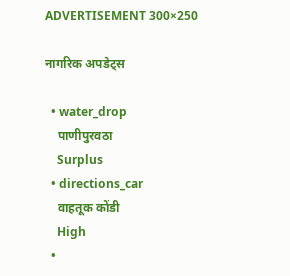ADVERTISEMENT 300×250

नागरिक अपडेट्स

  • water_drop
    पाणीपुरवठा
    Surplus
  • directions_car
    वाहतूक कोंडी
    High
  •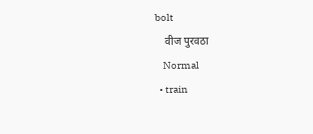bolt
    वीज पुरवठा
    Normal
  • train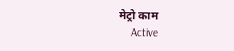मेट्रो काम
    Active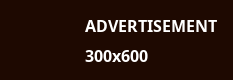ADVERTISEMENT 300x600